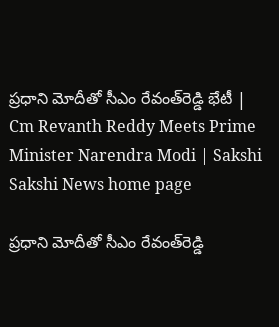ప్రధాని మోదీతో సీఎం రేవంత్‌రెడ్డి భేటీ | Cm Revanth Reddy Meets Prime Minister Narendra Modi | Sakshi
Sakshi News home page

ప్రధాని మోదీతో సీఎం రేవంత్‌రెడ్డి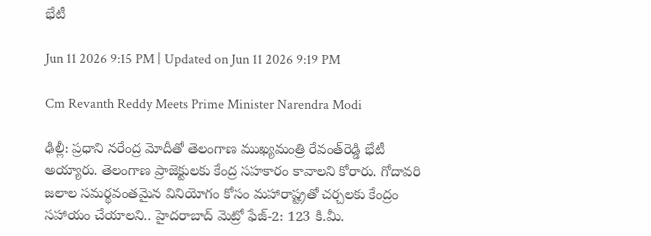భేటీ

Jun 11 2026 9:15 PM | Updated on Jun 11 2026 9:19 PM

Cm Revanth Reddy Meets Prime Minister Narendra Modi

ఢిల్లీ: ప్రధాని నరేంద్ర మోదీతో తెలంగాణ ముఖ్యమంత్రి రేవంత్‌రెడ్డి భేటీ అయ్యారు. తెలంగాణ ప్రాజెక్టులకు కేంద్ర సహకారం కావాలని కోరారు. గోదావరి జలాల సమర్థవంతమైన వినియోగం కోసం మహారాష్ట్రతో చర్చలకు కేంద్రం సహాయం చేయాలని.. హైదరాబాద్ మెట్రో ఫేజ్-2: 123 కి.మీ.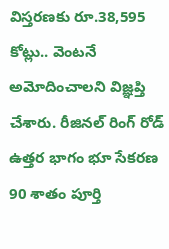విస్తరణకు రూ.38,595 కోట్లు.. వెంటనే అమోదించాలని విజ్ఞప్తి చేశారు. రీజినల్ రింగ్ రోడ్ ఉత్తర భాగం భూ సేకరణ 90 శాతం పూర్తి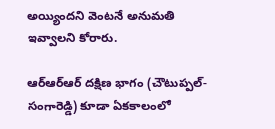అయ్యిందని వెంటనే అనుమతి ఇవ్వాలని కోరారు.

ఆర్‌ఆర్‌ఆర్‌ దక్షిణ భాగం (చౌటుప్పల్-సంగారెడ్డి) కూడా ఏకకాలంలో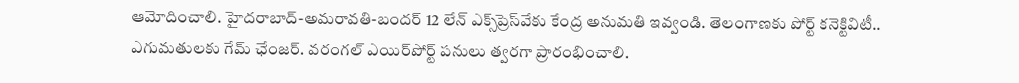ఆమోదించాలి. హైదరాబాద్-అమరావతి-బందర్ 12 లేన్ ఎక్స్‌ప్రెస్‌వేకు కేంద్ర అనుమతి ఇవ్వండి. తెలంగాణకు పోర్ట్ కనెక్టివిటీ.. ఎగుమతులకు గేమ్ ఛేంజర్. వరంగల్ ఎయిర్‌పోర్ట్ పనులు త్వరగా ప్రారంభించాలి.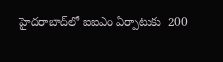హైదరాబాద్‌లో ఐఐఎం ఏర్పాటుకు  200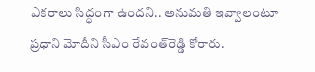ఎకరాలు సిద్ధంగా ఉందని.. అనుమతి ఇవ్వాలంటూ ప్రధాని మోదీని సీఎం రేవంత్‌రెడ్డి కోరారు.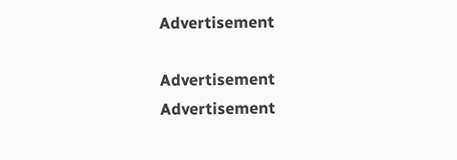Advertisement

Advertisement
Advertisement